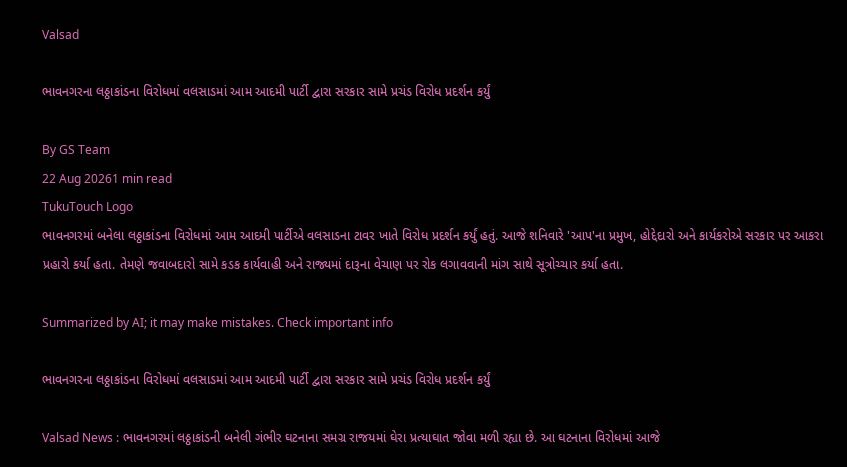Valsad

ભાવનગરના લઠ્ઠાકાંડના વિરોધમાં વલસાડમાં આમ આદમી પાર્ટી દ્વારા સરકાર સામે પ્રચંડ વિરોધ પ્રદર્શન કર્યું

By GS Team
22 Aug 20261 min read
TukuTouch Logo
ભાવનગરમાં બનેલા લઠ્ઠાકાંડના વિરોધમાં આમ આદમી પાર્ટીએ વલસાડના ટાવર ખાતે વિરોધ પ્રદર્શન કર્યું હતું. આજે શનિવારે 'આપ'ના પ્રમુખ, હોદ્દેદારો અને કાર્યકરોએ સરકાર પર આકરા પ્રહારો કર્યા હતા. તેમણે જવાબદારો સામે કડક કાર્યવાહી અને રાજ્યમાં દારૂના વેચાણ પર રોક લગાવવાની માંગ સાથે સૂત્રોચ્ચાર કર્યા હતા.

Summarized by AI; it may make mistakes. Check important info

ભાવનગરના લઠ્ઠાકાંડના વિરોધમાં વલસાડમાં આમ આદમી પાર્ટી દ્વારા સરકાર સામે પ્રચંડ વિરોધ પ્રદર્શન કર્યું

Valsad News : ભાવનગરમાં લઠ્ઠાકાંડની બનેલી ગંભીર ઘટનાના સમગ્ર રાજયમાં ઘેરા પ્રત્યાઘાત જોવા મળી રહ્યા છે. આ ઘટનાના વિરોધમાં આજે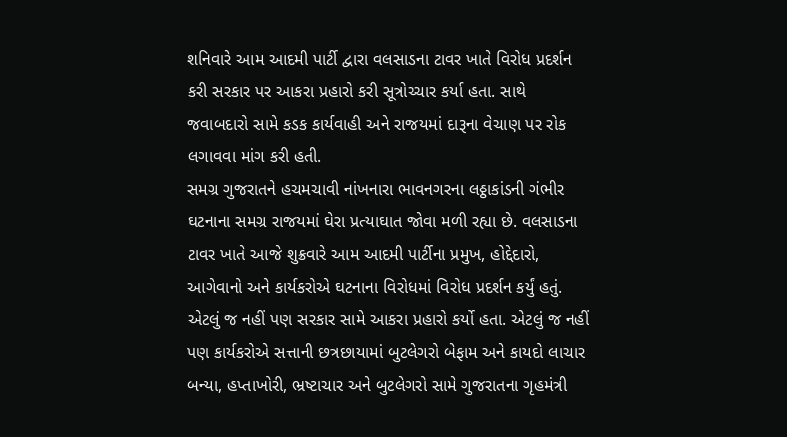શનિવારે આમ આદમી પાર્ટી દ્વારા વલસાડના ટાવર ખાતે વિરોધ પ્રદર્શન કરી સરકાર પર આકરા પ્રહારો કરી સૂત્રોચ્ચાર કર્યા હતા. સાથે જવાબદારો સામે કડક કાર્યવાહી અને રાજયમાં દારૂના વેચાણ પર રોક લગાવવા માંગ કરી હતી.
સમગ્ર ગુજરાતને હચમચાવી નાંખનારા ભાવનગરના લઠ્ઠાકાંડની ગંભીર ઘટનાના સમગ્ર રાજયમાં ઘેરા પ્રત્યાઘાત જોવા મળી રહ્યા છે. વલસાડના ટાવર ખાતે આજે શુક્રવારે આમ આદમી પાર્ટીના પ્રમુખ, હોદ્દેદારો, આગેવાનો અને કાર્યકરોએ ઘટનાના વિરોધમાં વિરોધ પ્રદર્શન કર્યું હતું. એટલું જ નહીં પણ સરકાર સામે આકરા પ્રહારો કર્યો હતા. એટલું જ નહીં પણ કાર્યકરોએ સત્તાની છત્રછાયામાં બુટલેગરો બેફામ અને કાયદો લાચાર બન્યા, હપ્તાખોરી, ભ્રષ્ટાચાર અને બુટલેગરો સામે ગુજરાતના ગૃહમંત્રી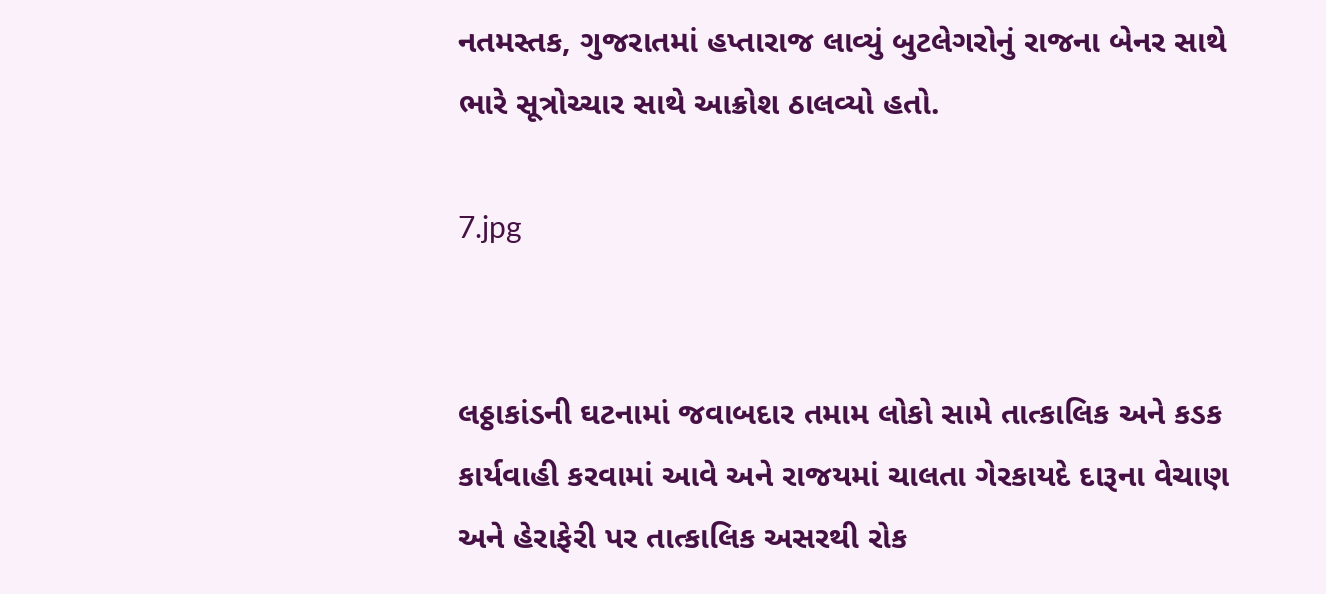નતમસ્તક, ગુજરાતમાં હપ્તારાજ લાવ્યું બુટલેગરોનું રાજના બેનર સાથે ભારે સૂત્રોચ્ચાર સાથે આક્રોશ ઠાલવ્યો હતો.

7.jpg


લઠ્ઠાકાંડની ઘટનામાં જવાબદાર તમામ લોકો સામે તાત્કાલિક અને કડક કાર્યવાહી કરવામાં આવે અને રાજયમાં ચાલતા ગેરકાયદે દારૂના વેચાણ અને હેરાફેરી પર તાત્કાલિક અસરથી રોક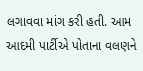લગાવવા માંગ કરી હતી. આમ આદમી પાર્ટીએ પોતાના વલણને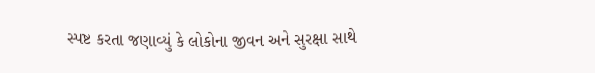સ્પષ્ટ કરતા જણાવ્યું કે લોકોના જીવન અને સુરક્ષા સાથે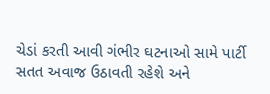ચેડાં કરતી આવી ગંભીર ઘટનાઓ સામે પાર્ટી સતત અવાજ ઉઠાવતી રહેશે અને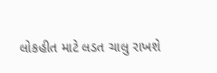લોકહીત માટે લડત ચાલુ રાખશે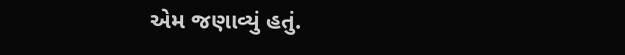એમ જણાવ્યું હતું.